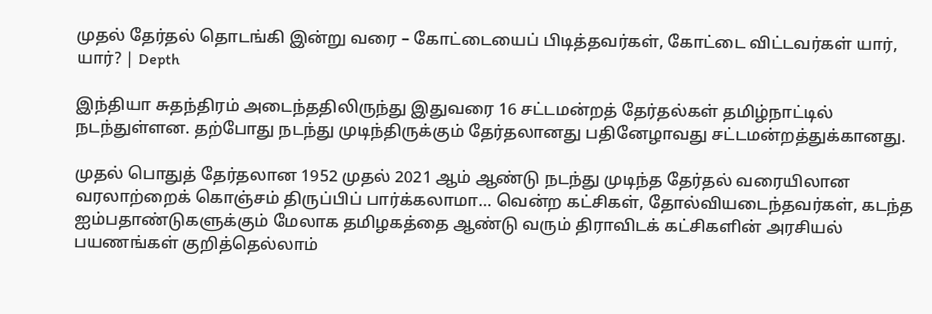முதல் தேர்தல் தொடங்கி இன்று வரை – கோட்டையைப் பிடித்தவர்கள், கோட்டை விட்டவர்கள் யார், யார்? | Depth

இந்தியா சுதந்திரம் அடைந்ததிலிருந்து இதுவரை 16 சட்டமன்றத் தேர்தல்கள் தமிழ்நாட்டில் நடந்துள்ளன. தற்போது நடந்து முடிந்திருக்கும் தேர்தலானது பதினேழாவது சட்டமன்றத்துக்கானது.

முதல் பொதுத் தேர்தலான 1952 முதல் 2021 ஆம் ஆண்டு நடந்து முடிந்த தேர்தல் வரையிலான வரலாற்றைக் கொஞ்சம் திருப்பிப் பார்க்கலாமா… வென்ற கட்சிகள், தோல்வியடைந்தவர்கள், கடந்த ஐம்பதாண்டுகளுக்கும் மேலாக தமிழகத்தை ஆண்டு வரும் திராவிடக் கட்சிகளின் அரசியல் பயணங்கள் குறித்தெல்லாம்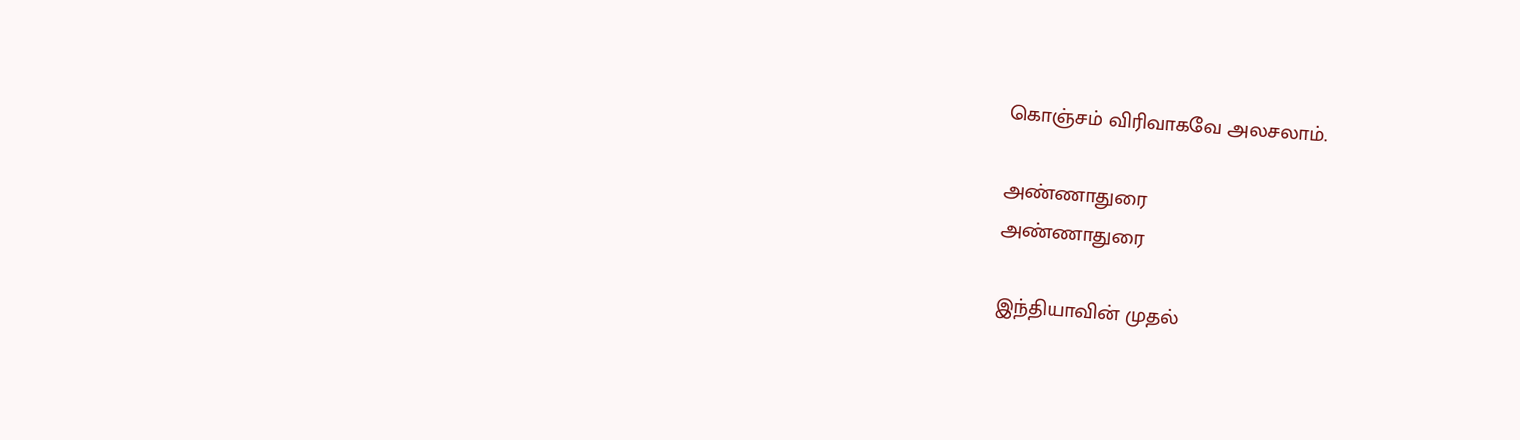கொஞ்சம் விரிவாகவே அலசலாம்.

அண்ணாதுரை
அண்ணாதுரை

இந்தியாவின் முதல்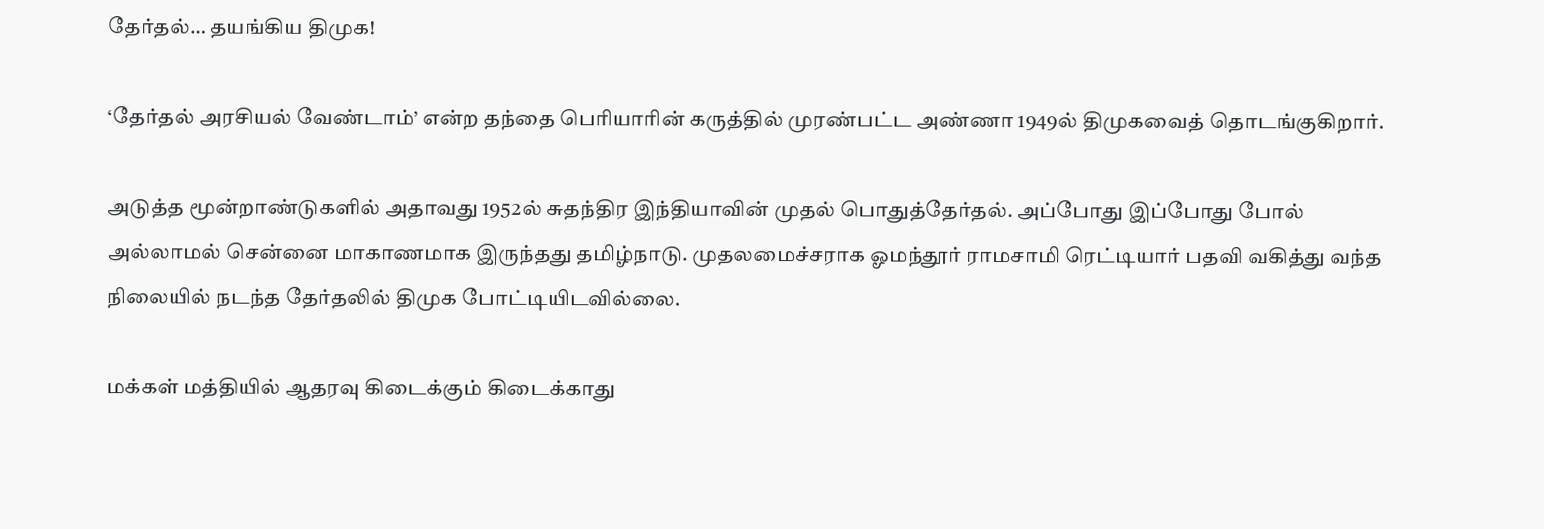தேர்தல்… தயங்கிய திமுக!

‘தேர்தல் அரசியல் வேண்டாம்’ என்ற தந்தை பெரியாரின் கருத்தில் முரண்பட்ட அண்ணா 1949ல் திமுகவைத் தொடங்குகிறார்.

அடுத்த மூன்றாண்டுகளில் அதாவது 1952ல் சுதந்திர இந்தியாவின் முதல் பொதுத்தேர்தல். அப்போது இப்போது போல் அல்லாமல் சென்னை மாகாணமாக இருந்தது தமிழ்நாடு. முதலமைச்சராக ஓமந்தூர் ராமசாமி ரெட்டியார் பதவி வகித்து வந்த நிலையில் நடந்த தேர்தலில் திமுக போட்டியிடவில்லை.

மக்கள் மத்தியில் ஆதரவு கிடைக்கும் கிடைக்காது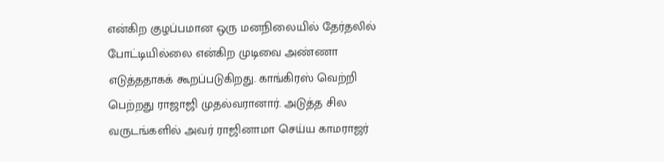என்கிற குழப்பமான ஒரு மனநிலையில் தேர்தலில் போட்டியில்லை என்கிற முடிவை அண்ணா எடுத்ததாகக் கூறப்படுகிறது. காங்கிரஸ் வெற்றி பெற்றது ராஜாஜி முதல்வரானார். அடுத்த சில வருடங்களில் அவர் ராஜினாமா செய்ய காமராஜர்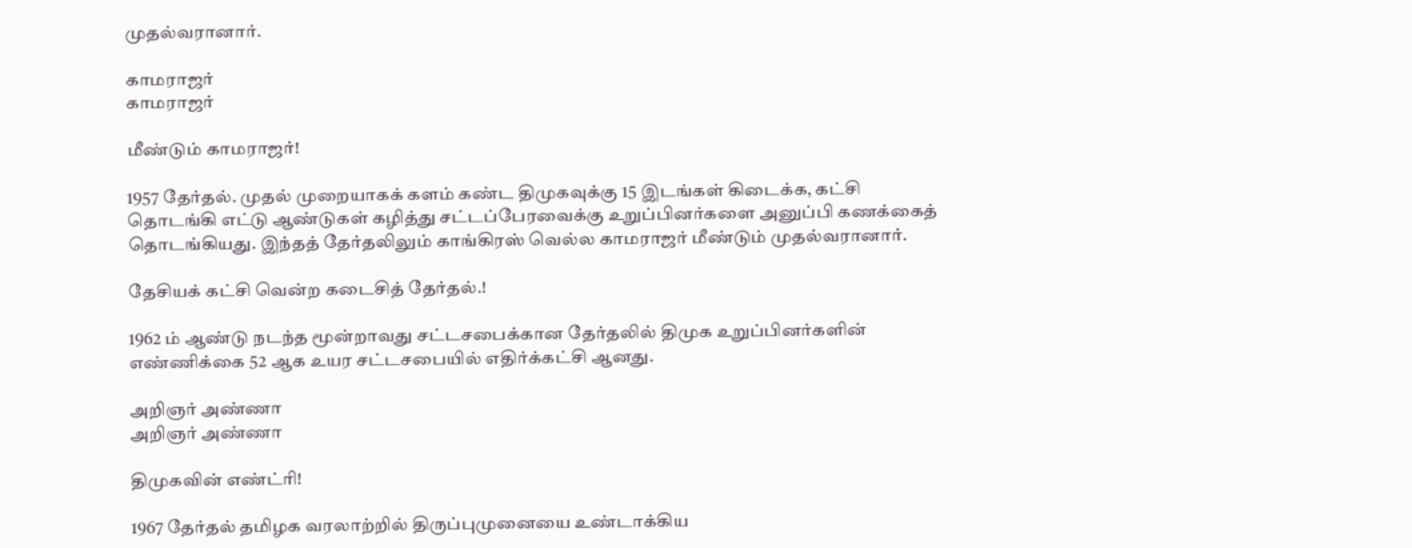முதல்வரானார்.

காமராஜர்
காமராஜர்

மீண்டும் காமராஜர்!

1957 தேர்தல். முதல் முறையாகக் களம் கண்ட திமுகவுக்கு 15 இடங்கள் கிடைக்க, கட்சி தொடங்கி எட்டு ஆண்டுகள் கழித்து சட்டப்பேரவைக்கு உறுப்பினர்களை அனுப்பி கணக்கைத் தொடங்கியது. இந்தத் தேர்தலிலும் காங்கிரஸ் வெல்ல காமராஜர் மீண்டும் முதல்வரானார்.

தேசியக் கட்சி வென்ற கடைசித் தேர்தல்.!

1962 ம் ஆண்டு நடந்த மூன்றாவது சட்டசபைக்கான தேர்தலில் திமுக உறுப்பினர்களின் எண்ணிக்கை 52 ஆக உயர சட்டசபையில் எதிர்க்கட்சி ஆனது.

அறிஞர் அண்ணா
அறிஞர் அண்ணா

திமுகவின் எண்ட்ரி!

1967 தேர்தல் தமிழக வரலாற்றில் திருப்புமுனையை உண்டாக்கிய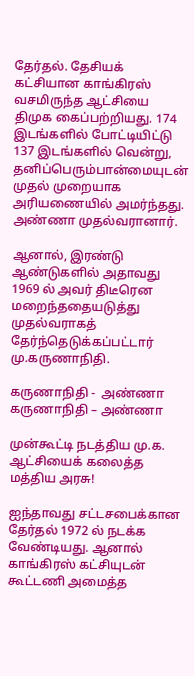தேர்தல். தேசியக் கட்சியான காங்கிரஸ் வசமிருந்த ஆட்சியை திமுக கைப்பற்றியது. 174 இடங்களில் போட்டியிட்டு 137 இடங்களில் வென்று, தனிப்பெரும்பான்மையுடன் முதல் முறையாக அரியணையில் அமர்ந்தது. அண்ணா முதல்வரானார்.

ஆனால், இரண்டு ஆண்டுகளில் அதாவது 1969 ல் அவர் திடீரென மறைந்ததையடுத்து முதல்வராகத் தேர்ந்தெடுக்கப்பட்டார் மு.கருணாநிதி.

கருணாநிதி -  அண்ணா
கருணாநிதி – அண்ணா

முன்கூட்டி நடத்திய மு.க. ஆட்சியைக் கலைத்த மத்திய அரசு!

ஐந்தாவது சட்டசபைக்கான தேர்தல் 1972 ல் நடக்க வேண்டியது. ஆனால் காங்கிரஸ் கட்சியுடன் கூட்டணி அமைத்த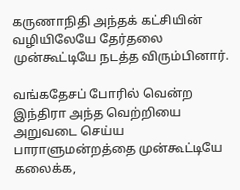கருணாநிதி அந்தக் கட்சியின் வழியிலேயே தேர்தலை முன்கூட்டியே நடத்த விரும்பினார்.

வங்கதேசப் போரில் வென்ற இந்திரா அந்த வெற்றியை அறுவடை செய்ய பாராளுமன்றத்தை முன்கூட்டியே கலைக்க,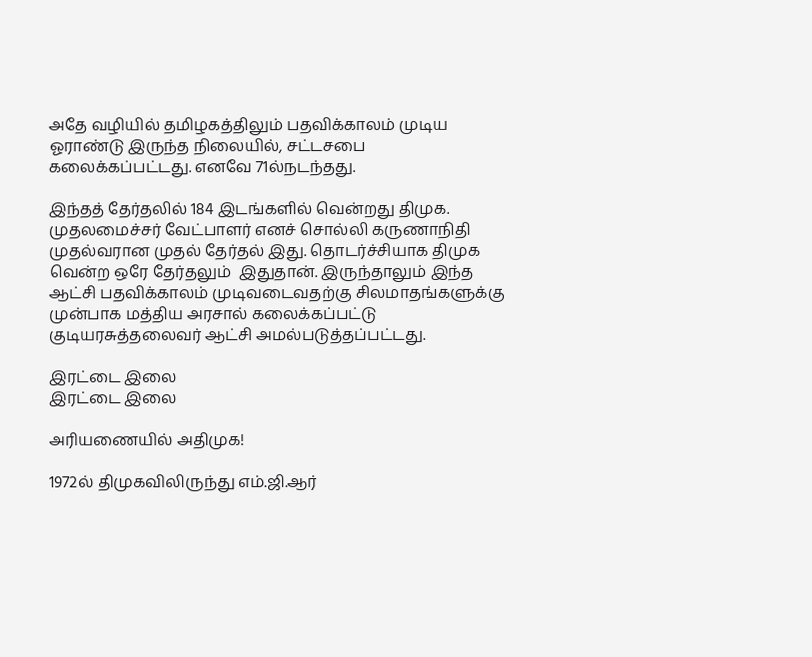அதே வழியில் தமிழகத்திலும் பதவிக்காலம் முடிய ஓராண்டு இருந்த நிலையில், சட்டசபை கலைக்கப்பட்டது. எனவே 71ல்நடந்தது.

இந்தத் தேர்தலில் 184 இடங்களில் வென்றது திமுக. முதலமைச்சர் வேட்பாளர் எனச் சொல்லி கருணாநிதி முதல்வரான முதல் தேர்தல் இது. தொடர்ச்சியாக திமுக வென்ற ஒரே தேர்தலும்  இதுதான். இருந்தாலும் இந்த ஆட்சி பதவிக்காலம் முடிவடைவதற்கு சிலமாதங்களுக்கு முன்பாக மத்திய அரசால் கலைக்கப்பட்டு குடியரசுத்தலைவர் ஆட்சி அமல்படுத்தப்பட்டது.

இரட்டை இலை
இரட்டை இலை

அரியணையில் அதிமுக!

1972ல் திமுகவிலிருந்து எம்.ஜி.ஆர்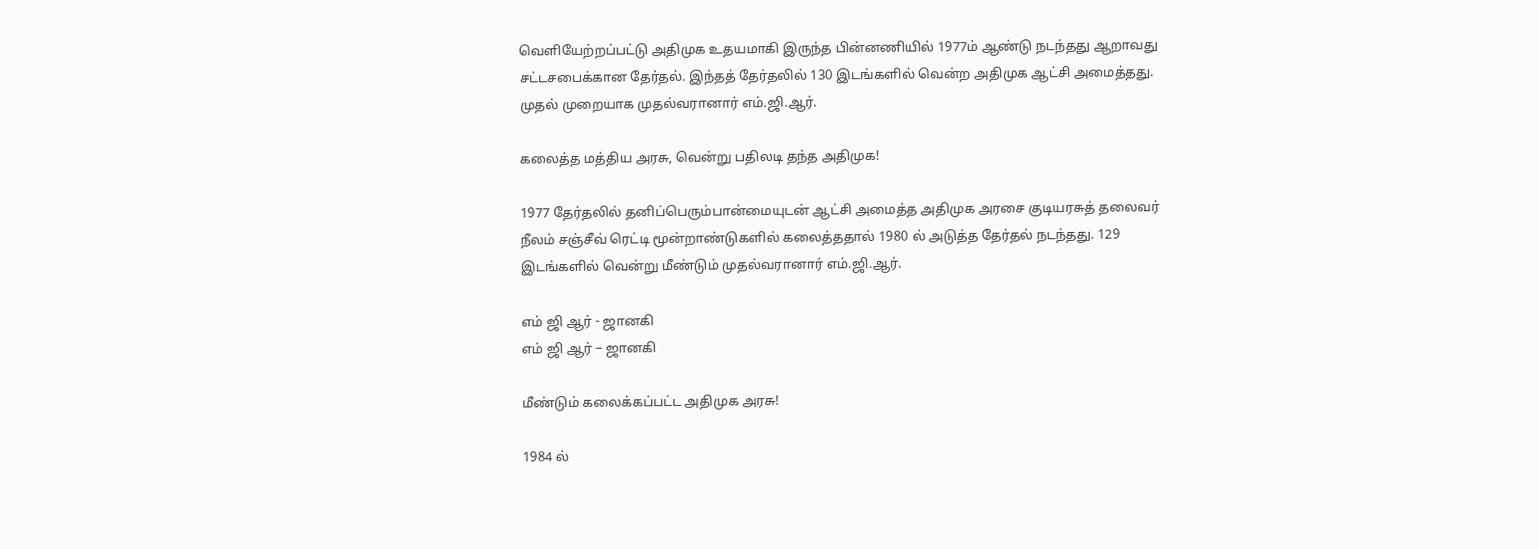வெளியேற்றப்பட்டு அதிமுக உதயமாகி இருந்த பின்ன‌ணியில் 1977ம் ஆண்டு நடந்தது ஆறாவது சட்டசபைக்கான தேர்தல். இந்தத் தேர்தலில் 130 இடங்களில் வென்ற அதிமுக ஆட்சி அமைத்தது. முதல் முறையாக முதல்வரானார் எம்.ஜி.ஆர்.

கலைத்த மத்திய அரசு, வென்று பதிலடி தந்த அதிமுக!

1977 தேர்தலில் தனிப்பெரும்பான்மையுடன் ஆட்சி அமைத்த அதிமுக அரசை குடியரசுத் தலைவர் நீலம் சஞ்சீவ் ரெட்டி மூன்றாண்டுகளில் கலைத்ததால் 1980 ல் அடுத்த தேர்தல் நடந்தது. 129 இடங்களில் வென்று மீண்டும் முதல்வரானார் எம்.ஜி.ஆர்.

எம் ஜி ஆர் - ஜானகி
எம் ஜி ஆர் – ஜானகி

மீண்டும் கலைக்கப்பட்ட அதிமுக அரசு!

1984 ல்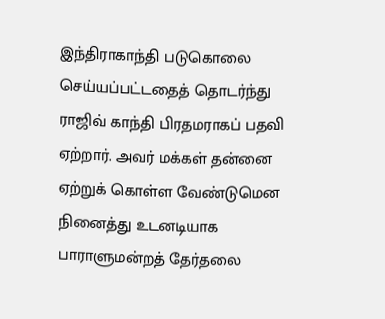இந்திராகாந்தி படுகொலை செய்யப்பட்டதைத் தொடர்ந்து ராஜிவ் காந்தி பிரதமராகப் பதவி ஏற்றார். அவர் மக்கள் தன்னை ஏற்றுக் கொள்ள வேண்டுமென நினைத்து உடனடியாக பாராளுமன்றத் தேர்தலை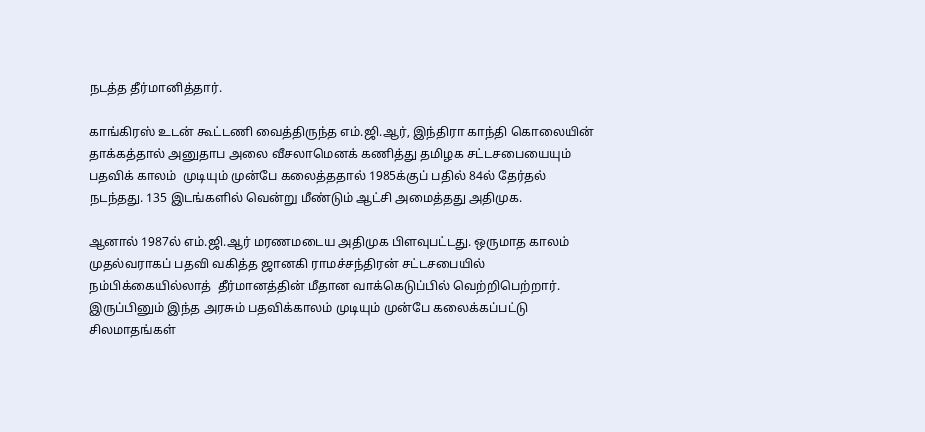நடத்த தீர்மானித்தார்.

காங்கிரஸ் உடன் கூட்டணி வைத்திருந்த எம்.ஜி.ஆர், இந்திரா காந்தி கொலையின் தாக்கத்தால் அனுதாப அலை வீசலாமெனக் கணித்து தமிழக சட்டசபையையும் பதவிக் காலம்  முடியும் முன்பே கலைத்ததால் 1985க்குப் பதில் 84ல் தேர்தல் நடந்தது. 135 இடங்களில் வென்று மீண்டும் ஆட்சி அமைத்தது அதிமுக.

ஆனால் 1987ல் எம்.ஜி.ஆர் மரணமடைய அதிமுக பிளவுபட்டது. ஒருமாத காலம் முதல்வராகப் பதவி வகித்த ஜானகி ராமச்சந்திரன் சட்டசபையில் நம்பிக்கையில்லாத்  தீர்மானத்தின் மீதான வாக்கெடுப்பில் வெற்றிபெற்றார். இருப்பினும் இந்த அரசும் பதவிக்காலம் முடியும் முன்பே கலைக்கப்பட்டு சிலமாதங்கள்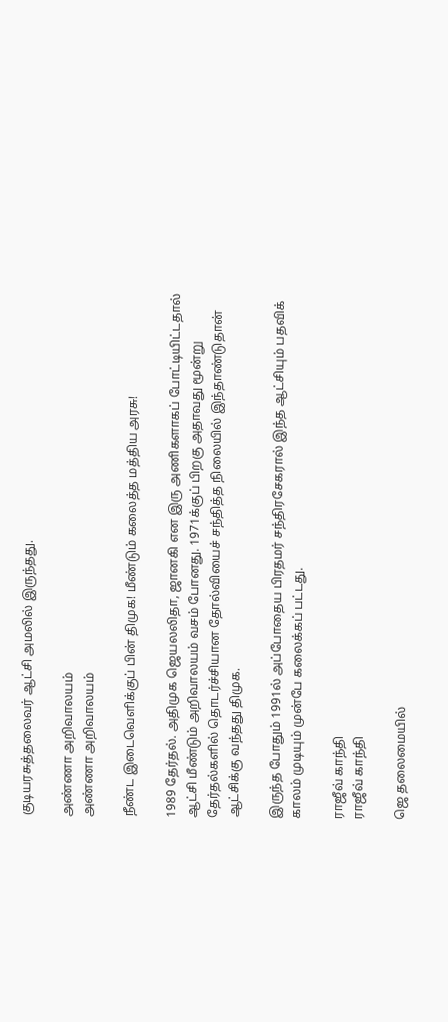குடியரசுத்தலைவர் ஆட்சி அமலில் இருந்தது.

அண்ணா அறிவாலயம்
அண்ணா அறிவாலயம்

நீண்ட இடைவெளிக்குப் பின் திமுக! மீண்டும் கலைத்த மத்திய அரசு!

1989 தேர்தல். அதிமுக ஜெயலலிதா, ஜானகி என இரு அணிகளாகப் போட்டியிட்டதால் ஆட்சி மீண்டும் அறிவாலயம் வசம் போனது. 1971க்குப் பிறகு அதாவது மூன்று தேர்தல்களில் தொடர்ச்சியான தோல்வியைச் சந்தித்த நிலையில் இந்தாண்டுதான் ஆட்சிக்கு வந்தது திமுக.

இருந்த போதும் 1991ல் அப்போதைய பிரதமர் சந்திரசேகரால் இந்த ஆட்சியும் பதவிக் காலம் முடியும் முன்பே கலைக்கப் பட்டது.

ராஜீவ் காந்தி
ராஜீவ் காந்தி

ஜெ தலைமையில்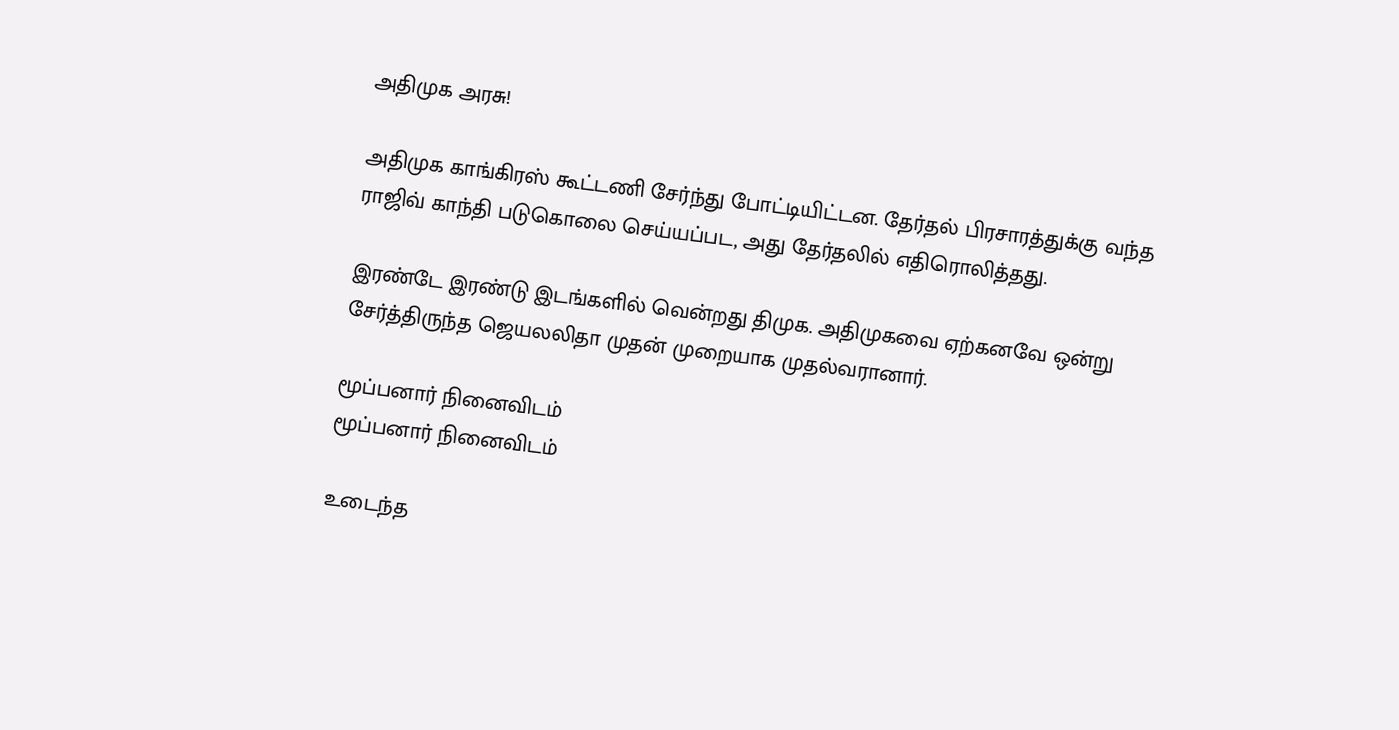அதிமுக அரசு!

அதிமுக காங்கிரஸ் கூட்டணி சேர்ந்து போட்டியிட்டன. தேர்தல் பிரசாரத்துக்கு வந்த ராஜிவ் காந்தி படுகொலை செய்யப்பட, அது தேர்தலில் எதிரொலித்தது.

இரண்டே இரண்டு இடங்களில் வென்றது திமுக. அதிமுகவை ஏற்கனவே ஒன்று சேர்த்திருந்த ஜெயலலிதா முதன் முறையாக முதல்வரானார்.

மூப்பனார் நினைவிடம்
மூப்பனார் நினைவிடம்

உடைந்த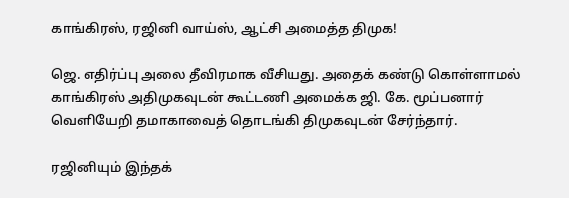காங்கிரஸ், ரஜினி வாய்ஸ், ஆட்சி அமைத்த திமுக!

ஜெ. எதிர்ப்பு அலை தீவிரமாக வீசியது. அதைக் கண்டு கொள்ளாமல் காங்கிரஸ் அதிமுகவுடன் கூட்டணி அமைக்க ஜி. கே. மூப்பனார் வெளியேறி தமாகாவைத் தொடங்கி திமுகவுடன் சேர்ந்தார்.

ரஜினியும் இந்தக்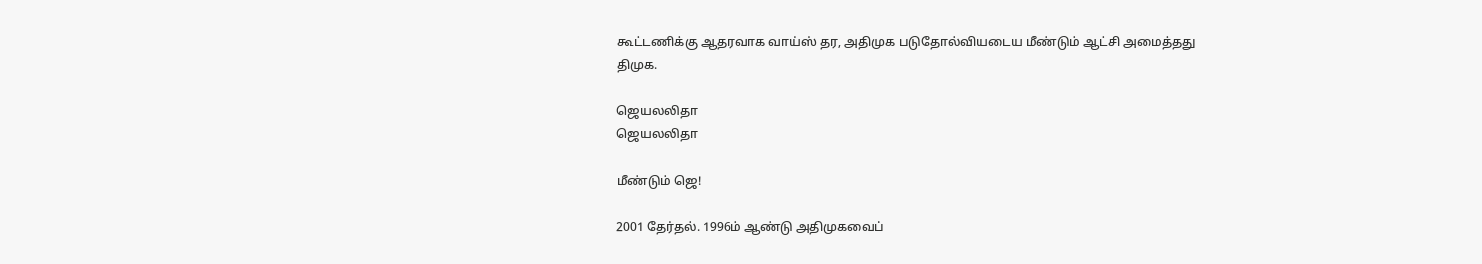கூட்டணிக்கு ஆதரவாக வாய்ஸ் தர, அதிமுக படுதோல்வியடைய மீண்டும் ஆட்சி அமைத்தது திமுக.

ஜெயலலிதா
ஜெயலலிதா

மீண்டும் ஜெ!

2001 தேர்தல். 1996ம் ஆண்டு அதிமுகவைப்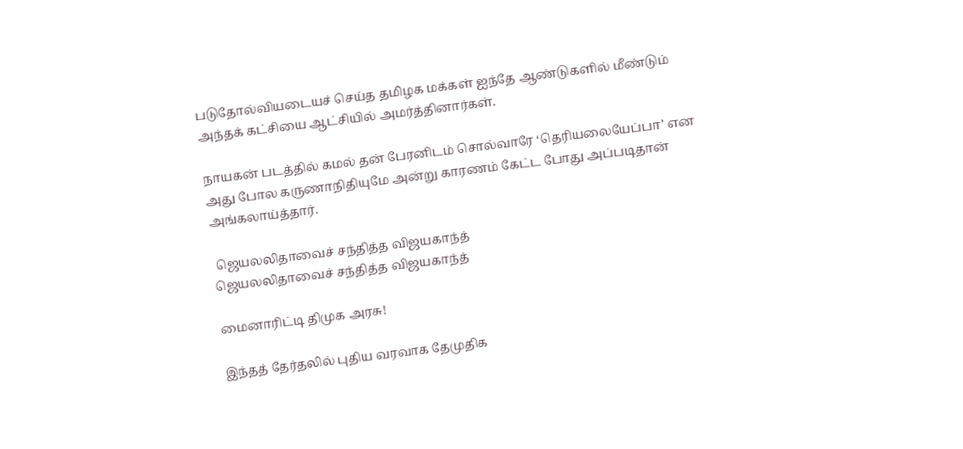படுதோல்வியடையச் செய்த தமிழக மக்கள் ஐந்தே ஆண்டுகளில் மீண்டும் அந்தக் கட்சியை ஆட்சியில் அமர்த்தினார்கள்.

நாயகன் படத்தில் கமல் தன் பேரனிடம் சொல்வாரே ‘தெரியலையேப்பா’ என அது போல கருணாநிதியுமே அன்று காரணம் கேட்ட போது அப்படிதான் அங்கலாய்த்தார்.

 ஜெயலலிதாவைச் சந்தித்த விஜயகாந்த்
ஜெயலலிதாவைச் சந்தித்த விஜயகாந்த்

மைனாரிட்டி திமுக அரசு!

இந்தத் தேர்தலில் புதிய வரவாக தேமுதிக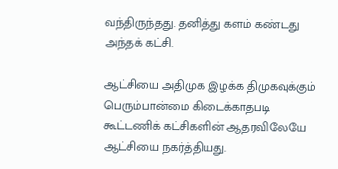வந்திருந்தது. தனித்து களம் கண்டது அந்தக் கட்சி.

ஆட்சியை அதிமுக இழக்க திமுகவுக்கும் பெரும்பான்மை கிடைக்காதபடி கூட்டணிக் கட்சிகளின் ஆதரவிலேயே ஆட்சியை நகர்த்தியது.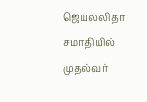ஜெயலலிதா சமாதியில் முதல்வர்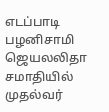எடப்பாடி பழனிசாமி
ஜெயலலிதா சமாதியில் முதல்வர்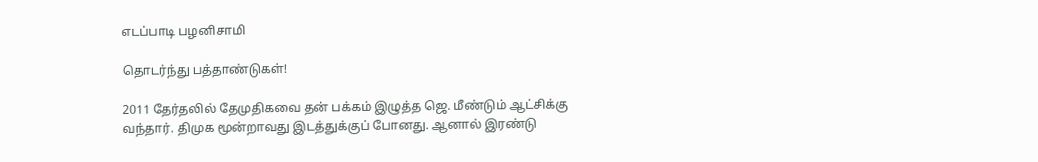எடப்பாடி பழனிசாமி

தொடர்ந்து பத்தாண்டுகள்!

2011 தேர்தலில் தேமுதிகவை தன் பக்கம் இழுத்த ஜெ. மீண்டும் ஆட்சிக்கு வந்தார். திமுக மூன்றாவது இடத்துக்குப் போனது. ஆனால் இரண்டு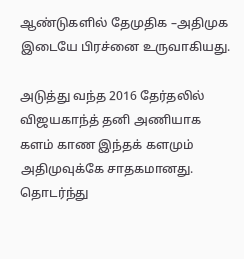ஆண்டுகளில் தேமுதிக –அதிமுக இடையே பிரச்னை உருவாகியது.

அடுத்து வந்த 2016 தேர்தலில் விஜயகாந்த் தனி அணியாக களம் காண இந்தக் களமும் அதிமுவுக்கே சாதகமானது. தொடர்ந்து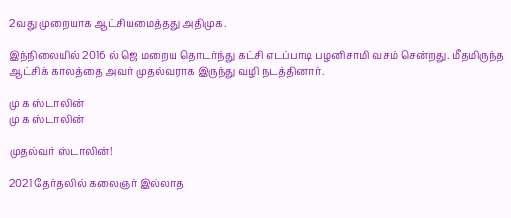2வது முறையாக ஆட்சியமைத்தது அதிமுக.

இந்நிலையில் 2016 ல் ஜெ மறைய தொடர்ந்து கட்சி எடப்பாடி பழனிசாமி வசம் சென்றது. மீதமிருந்த ஆட்சிக் காலத்தை அவர் முதல்வராக இருந்து வழி நடத்தினார்.

மு க ஸ்டாலின்
மு க ஸ்டாலின்

முதல்வர் ஸ்டாலின்!

2021 தேர்தலில் கலைஞர் இல்லாத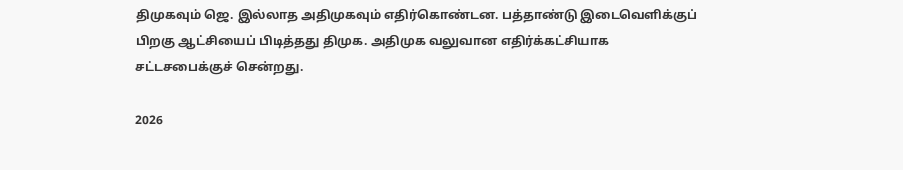திமுகவும் ஜெ. இல்லாத அதிமுகவும் எதிர்கொண்டன. பத்தாண்டு இடைவெளிக்குப் பிறகு ஆட்சியைப் பிடித்தது திமுக. அதிமுக வலுவான எதிர்க்கட்சியாக சட்டசபைக்குச் சென்றது.

2026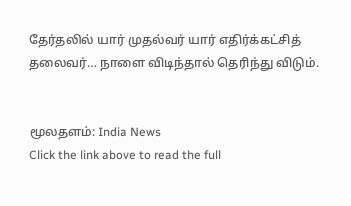தேர்தலில் யார் முதல்வர் யார் எதிர்க்கட்சித் தலைவர்… நாளை விடிந்தால் தெரிந்து விடும்.


மூலதளம்: India News
Click the link above to read the full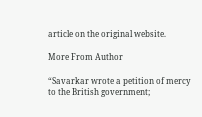article on the original website.

More From Author

“Savarkar wrote a petition of mercy to the British government;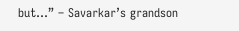but…” – Savarkar’s grandson